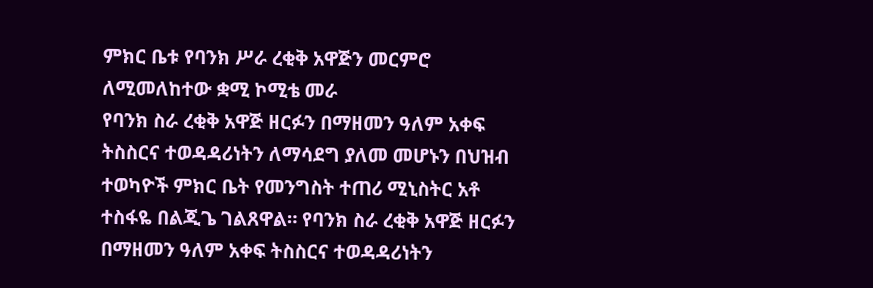ምክር ቤቱ የባንክ ሥራ ረቂቅ አዋጅን መርምሮ ለሚመለከተው ቋሚ ኮሚቴ መራ
የባንክ ስራ ረቂቅ አዋጅ ዘርፉን በማዘመን ዓለም አቀፍ ትስስርና ተወዳዳሪነትን ለማሳደግ ያለመ መሆኑን በህዝብ ተወካዮች ምክር ቤት የመንግስት ተጠሪ ሚኒስትር አቶ ተስፋዬ በልጂጌ ገልጸዋል። የባንክ ስራ ረቂቅ አዋጅ ዘርፉን በማዘመን ዓለም አቀፍ ትስስርና ተወዳዳሪነትን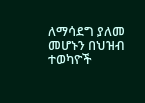ለማሳደግ ያለመ መሆኑን በህዝብ ተወካዮች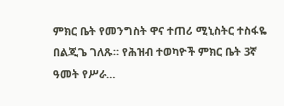ምክር ቤት የመንግስት ዋና ተጠሪ ሚኒስትር ተስፋዬ በልጂጌ ገለጹ። የሕዝብ ተወካዮች ምክር ቤት 3ኛ ዓመት የሥራ…